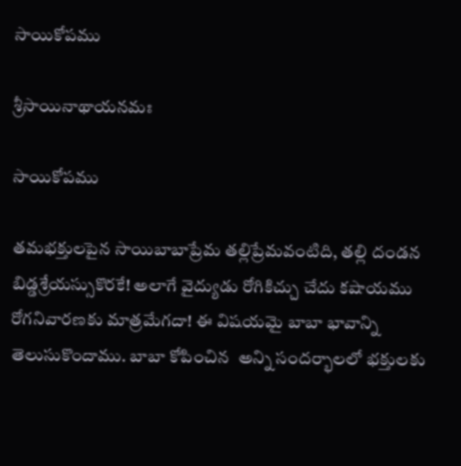సాయికోపము

శ్రీసాయినాథాయనమః

సాయికోపము

తమభక్తులపైన సాయిబాబాప్రేమ తల్లిప్రేమవంటిది, తల్లి దండన బిడ్డశ్రేయస్సుకొరకే! అలాగే వైద్యుడు రోగికిచ్చు చేదు కషాయము రోగనివారణకు మాత్రమేగదా! ఈ విషయమై బాబా భావాన్ని తెలుసుకొందాము. బాబా కోపించిన  అన్ని సందర్భాలలో భక్తులకు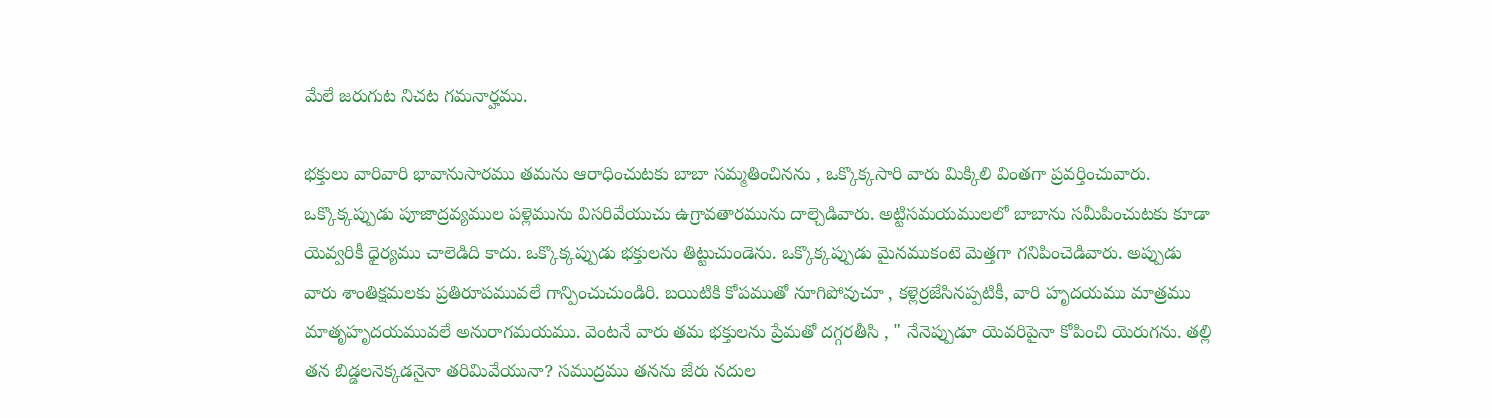మేలే జరుగుట నిచట గమనార్హము.

భక్తులు వారివారి భావానుసారము తమను ఆరాధించుటకు బాబా సమ్మతించినను , ఒక్కొక్కసారి వారు మిక్కిలి వింతగా ప్రవర్తించువారు. ఒక్కొక్కప్పుడు పూజాద్రవ్యముల పళ్లెమును విసరివేయుచు ఉగ్రావతారమును దాల్చెడివారు. అట్టిసమయములలో బాబాను సమీపించుటకు కూడా యెవ్వరికీ ధైర్యము చాలెడిది కాదు. ఒక్కొక్కప్పుడు భక్తులను తిట్టుచుండెను. ఒక్కొక్కప్పుడు మైనముకంటె మెత్తగా గనిపించెడివారు. అప్పుడు వారు శాంతిక్షమలకు ప్రతిరూపమువలే గాన్పించుచుండిరి. బయిటికి కోపముతో నూగిపోవుచూ , కళ్లెర్రజేసినప్పటికీ, వారి హృదయము మాత్రము మాతృహృదయమువలే అనురాగమయము. వెంటనే వారు తమ భక్తులను ప్రేమతో దగ్గరతీసి , " నేనెప్పుడూ యెవరిపైనా కోపించి యెరుగను. తల్లి తన బిడ్డలనెక్కడనైనా తరిమివేయునా? సముద్రము తనను జేరు నదుల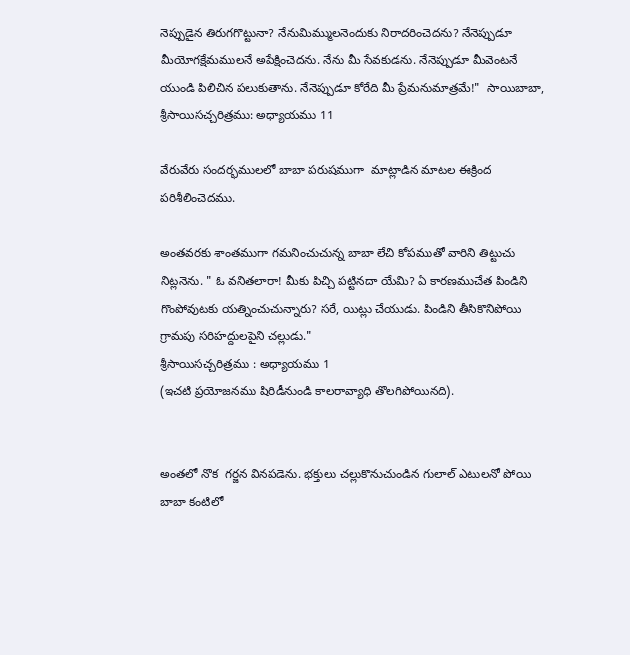నెప్పుడైన తిరుగగొట్టునా? నేనుమిమ్ములనెందుకు నిరాదరించెదను? నేనెప్పుడూ మీయోగక్షేమములనే అపేక్షించెదను. నేను మీ సేవకుడను. నేనెప్పుడూ మీవెంటనే యుండి పిలిచిన పలుకుతాను. నేనెప్పుడూ కోరేది మీ ప్రేమనుమాత్రమే!"  సాయిబాబా, శ్రీసాయిసచ్చరిత్రము: అధ్యాయము 11

వేరువేరు సందర్భములలో బాబా పరుషముగా  మాట్లాడిన మాటల ఈక్రింద పరిశీలించెదము.

అంతవరకు శాంతముగా గమనించుచున్న బాబా లేచి కోపముతో వారిని తిట్టుచు నిట్లనెను. " ఓ వనితలారా! మీకు పిచ్చి పట్టినదా యేమి? ఏ కారణముచేత పిండిని గొంపోవుటకు యత్నించుచున్నారు? సరే, యిట్లు చేయుడు. పిండిని తీసికొనిపోయి  గ్రామపు సరిహద్దులపైని చల్లుడు."
శ్రీసాయిసచ్చరిత్రము : అధ్యాయము 1
(ఇచటి ప్రయోజనము షిరిడీనుండి కాలరావ్యాధి తొలగిపోయినది).


అంతలో నొక  గర్జన వినపడెను. భక్తులు చల్లుకొనుచుండిన గులాల్ ఎటులనో పోయి బాబా కంటిలో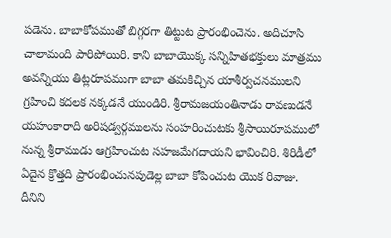పడెను. బాబాకోపముతో బిగ్గరగా తిట్టుట ప్రారంభించెను. అదిచూసి చాలామంది పారిపోయిరి. కాని బాబాయొక్క సన్నిహితభక్తులు మాత్రము అవన్నియు తిట్లరూపముగా బాబా తమకిచ్చిన యాశీర్వచనములని గ్రహించి కదలక నక్కడనే యుండిరి. శ్రీరామజయంతినాడు రావణుడనే యహంకారాది అరిషడ్వర్గములను సంహరించుటకు శ్రీసాయిరూపములో నున్న శ్రీరాముడు ఆగ్రహించుట సహజమేగదాయని భావించిరి. శిరిడీలో ఏదైన క్రొత్తది ప్రారంభించునపుడెల్ల బాబా కోపించుట యొక రివాజు. దీనిని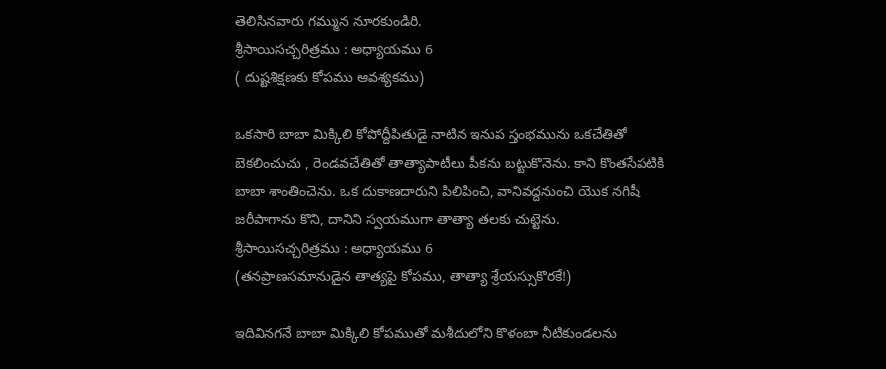తెలిసినవారు గమ్మున నూరకుండిరి.
శ్రీసాయిసచ్చరిత్రము : అధ్యాయము 6
( దుష్టశిక్షణకు కోపము ఆవశ్యకము)

ఒకసారి బాబా మిక్కిలి కోపోద్దీపితుడై నాటిన ఇనుప స్తంభమును ఒకచేతితో బెకలించుచు , రెండవచేతితో తాత్యాపాటీలు పీకను బట్టుకొనెను. కాని కొంతసేపటికి బాబా శాంతించెను. ఒక దుకాణదారుని పిలిపించి, వానివద్దనుంచి యొక నగిషీ జరీపాగాను కొని, దానిని స్వయముగా తాత్యా తలకు చుట్టెను.
శ్రీసాయిసచ్చరిత్రము : అధ్యాయము 6
(తనప్రాణసమానుడైన తాత్యపై కోపము, తాత్యా శ్రేయస్సుకొరకే!)

ఇదివినగనే బాబా మిక్కిలి కోపముతో మశీదులోని కొళంబా నీటికుండలను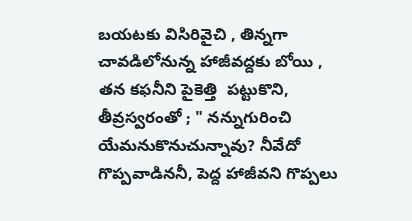బయటకు విసిరివైచి , తిన్నగా చావడిలోనున్న హాజీవద్దకు బోయి , తన కఫనీని పైకెత్తి  పట్టుకొని, తీవ్రస్వరంతో ; " నన్నుగురించి యేమనుకొనుచున్నావు? నీవేదో గొప్పవాడిననీ, పెద్ద హాజీవని గొప్పలు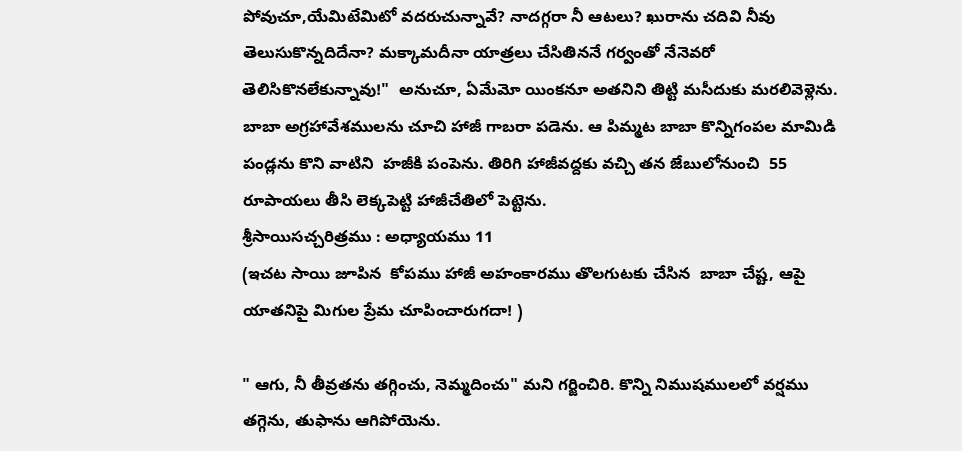పోవుచూ,యేమిటేమిటో వదరుచున్నావే? నాదగ్గరా నీ ఆటలు? ఖురాను చదివి నీవు తెలుసుకొన్నదిదేనా? మక్కామదీనా యాత్రలు చేసితిననే గర్వంతో నేనెవరో తెలిసికొనలేకున్నావు!"  అనుచూ, ఏమేమో యింకనూ అతనిని తిట్టి మసీదుకు మరలివెళ్లెను. బాబా అగ్రహావేశములను చూచి హాజీ గాబరా పడెను. ఆ పిమ్మట బాబా కొన్నిగంపల మామిడి పండ్లను కొని వాటిని  హజీకి పంపెను. తిరిగి హాజీవద్దకు వచ్చి తన జేబులోనుంచి  55 రూపాయలు తీసి లెక్కపెట్టి హాజీచేతిలో పెట్టెను.
శ్రీసాయిసచ్చరిత్రము : అధ్యాయము 11
(ఇచట సాయి జూపిన  కోపము హాజీ అహంకారము తొలగుటకు చేసిన  బాబా చేష్ట, ఆపై యాతనిపై మిగుల ప్రేమ చూపించారుగదా! )

" ఆగు, నీ తీవ్రతను తగ్గించు, నెమ్మదించు" మని గర్జించిరి. కొన్ని నిముషములలో వర్షము తగ్గెను, తుఫాను ఆగిపోయెను.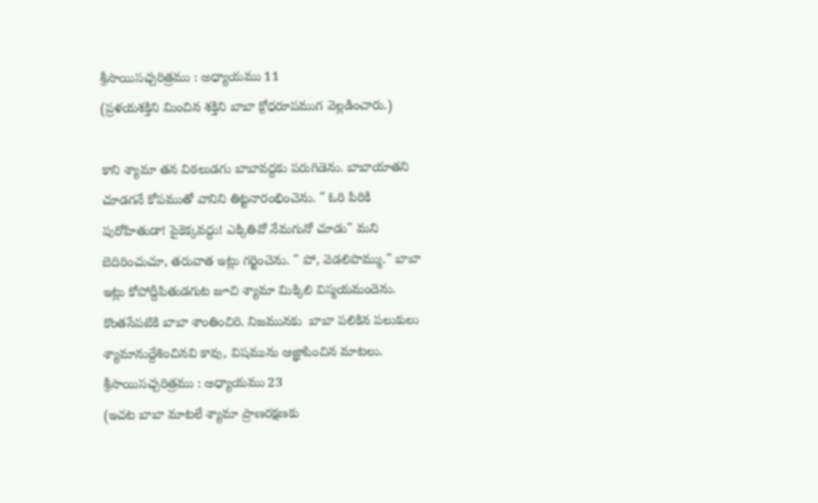శ్రీసాయిసచ్చరిత్రము : అధ్యాయము 11
(ప్రళయశక్తిని మించిన శక్తిని బాబా క్రోధరూపముగ వెల్లడించారు.)

కాని శ్యామా తన విఠలుడగు బాబావద్దకు పరుగిడెను. బాబాయాతని చూడగనే కోపముతో వానిని తిట్టనారంభించెను. " ఓరి పిరికి పురోహితుడా! పైకెక్కవద్దు! ఎక్కితివో నేమగునో చూడు" మని బెదిరించుచూ, తరువాత ఇట్లు గర్జించెను. " పో, వెడలిపొమ్ము." బాబా ఇట్లు కోపోద్దీపితుడగుట జూచి శ్యామా మిక్కిలి విస్మయమందెను. కొంతసేపటికి బాబా శాంతించిరి. నిజమునకు  బాబా పలికిన పలుకులు  శ్యామానుద్దేశించినవి కావు, విషమును ఆజ్ఞాపించిన మాటలు. శ్రీసాయిసచ్చరిత్రము : అధ్యాయము 23
(ఇచట బాబా మాటలే శ్యామా ప్రాణరక్షణకు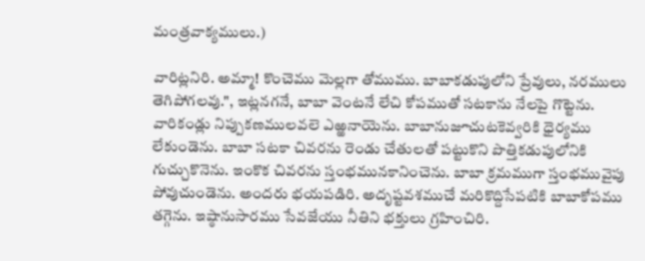మంత్రవాక్యములు.)

వారిట్లనిరి. అమ్మా! కొంచెము మెల్లగా తోముము. బాబాకడుపులోని ప్రేవులు, నరములు తెగిపోగలవు.", ఇట్లనగనే, బాబా వెంటనే లేచి కోపముతో సటకాను నేలపై గొట్టెను. వారికండ్లు నిప్పుకణములవలె ఎఱ్ఱనాయెను. బాబానుజూచుటకెవ్వరికి ధైర్యము లేకుండెను. బాబా సటకా చివరను రెండు చేతులతో పట్టుకొని పొత్తికడుపులోనికి గుచ్చుకొనెను. ఇంకొక చివరను స్తంభమునకానించెను. బాబా క్రమముగా స్తంభమువైపు పోవుచుండెను. అందరు భయపడిరి. అదృష్టవశముచే మరికొద్దిసేపటికి బాబాకోపము తగ్గెను. ఇష్ఠానుసారము సేవజేయు నీతిని భక్తులు గ్రహించిరి.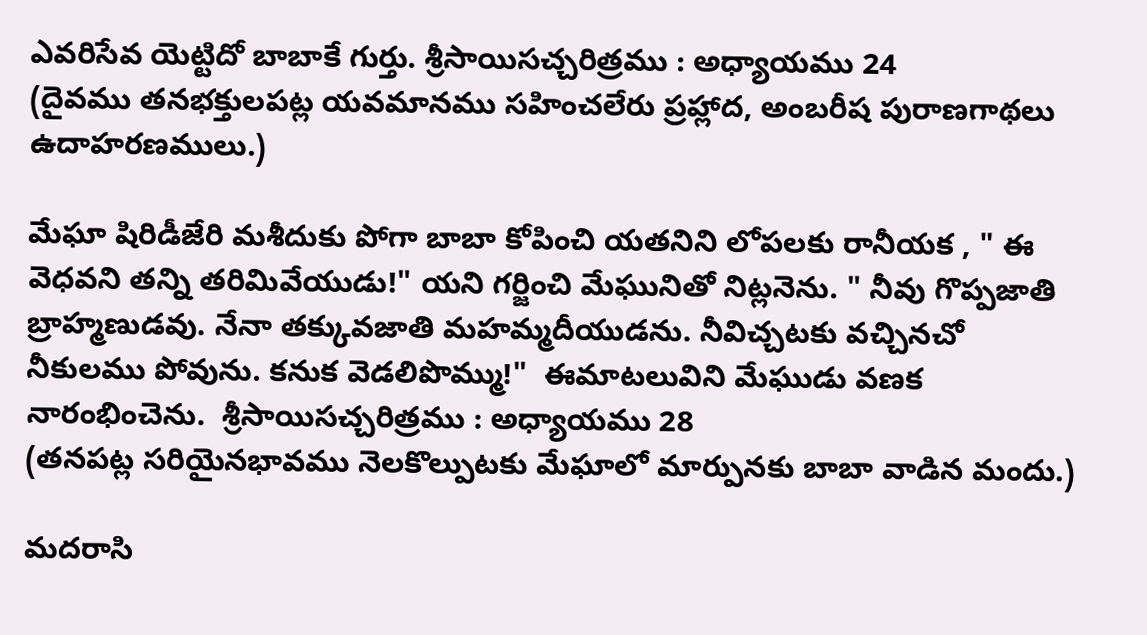ఎవరిసేవ యెట్టిదో బాబాకే గుర్తు. శ్రీసాయిసచ్చరిత్రము : అధ్యాయము 24
(దైవము తనభక్తులపట్ల యవమానము సహించలేరు ప్రహ్లాద, అంబరీష పురాణగాథలు ఉదాహరణములు.)

మేఘా షిరిడీజేరి మశీదుకు పోగా బాబా కోపించి యతనిని లోపలకు రానీయక , " ఈ వెధవని తన్ని తరిమివేయుడు!" యని గర్జించి మేఘునితో నిట్లనెను. " నీవు గొప్పజాతి బ్రాహ్మణుడవు. నేనా తక్కువజాతి మహమ్మదీయుడను. నీవిచ్చటకు వచ్చినచో నీకులము పోవును. కనుక వెడలిపొమ్ము!"  ఈమాటలువిని మేఘుడు వణక నారంభించెను.  శ్రీసాయిసచ్చరిత్రము : అధ్యాయము 28
(తనపట్ల సరియైనభావము నెలకొల్పుటకు మేఘాలో మార్పునకు బాబా వాడిన మందు.)

మదరాసి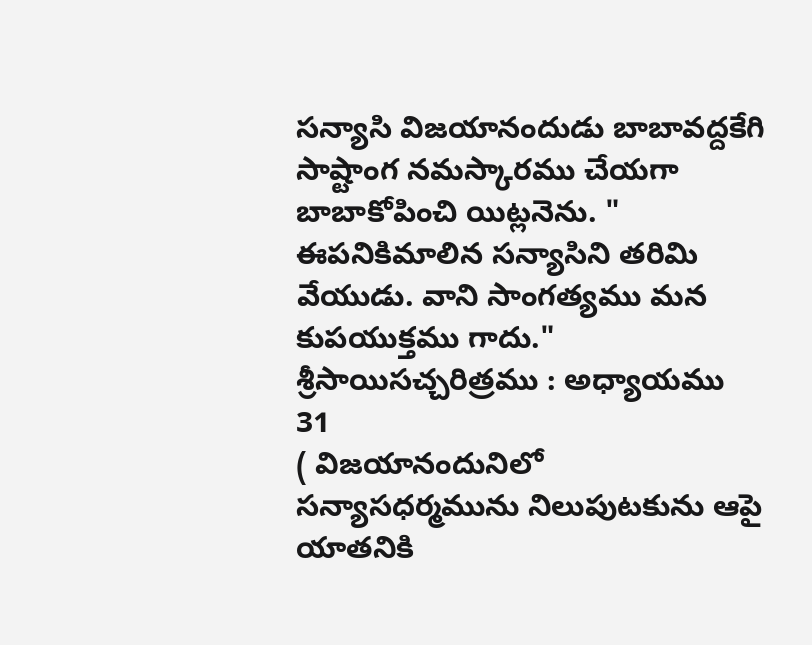సన్యాసి విజయానందుడు బాబావద్దకేగి  సాష్టాంగ నమస్కారము చేయగా బాబాకోపించి యిట్లనెను. " ఈపనికిమాలిన సన్యాసిని తరిమి వేయుడు. వాని సాంగత్యము మన కుపయుక్తము గాదు."
శ్రీసాయిసచ్చరిత్రము : అధ్యాయము 31
( విజయానందునిలో సన్యాసధర్మమును నిలుపుటకును ఆపై యాతనికి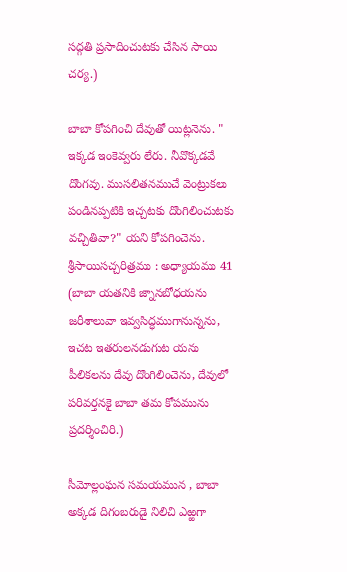సద్గతి ప్రసాదించుటకు చేసిన సాయి చర్య.)

బాబా కోపగించి దేవుతో యిట్లనెను. " ఇక్కడ ఇంకెవ్వరు లేరు. నీవొక్కడవే దొంగవు. ముసలితనముచే వెంట్రుకలు పండినప్పటికి ఇచ్చటకు దొంగిలించుటకు వచ్చితివా?" యని కోపగించెను.
శ్రీసాయిసచ్చరిత్రము : అధ్యాయము 41
(బాబా యతనికి జ్నానబోధయను జరీశాలువా ఇవ్వసిద్ధముగానున్నను,  ఇచట ఇతరులనడుగుట యను పీలికలను దేవు దొంగిలించెను, దేవులో పరివర్తనకై బాబా తమ కోపమును ప్రదర్శించిరి.)

సీమోల్లంఘన సమయమున , బాబా అక్కడ దిగంబరుడై నిలిచి ఎఱ్ఱగా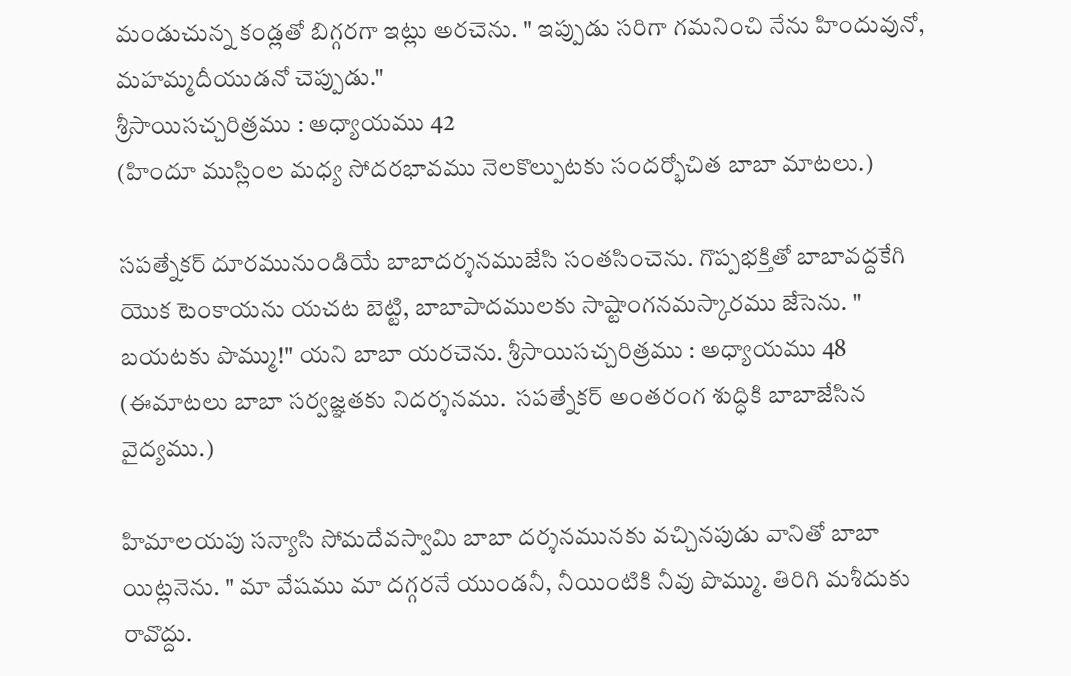మండుచున్న కండ్లతో బిగ్గరగా ఇట్లు అరచెను. " ఇప్పుడు సరిగా గమనించి నేను హిందువునో, మహమ్మదీయుడనో చెప్పుడు."
శ్రీసాయిసచ్చరిత్రము : అధ్యాయము 42
(హిందూ ముస్లింల మధ్య సోదరభావము నెలకొల్పుటకు సందర్భోచిత బాబా మాటలు.)

సపత్నేకర్ దూరమునుండియే బాబాదర్శనముజేసి సంతసించెను. గొప్పభక్తితో బాబావద్దకేగి యొక టెంకాయను యచట బెట్టి, బాబాపాదములకు సాష్టాంగనమస్కారము జేసెను. " బయటకు పొమ్ము!" యని బాబా యరచెను. శ్రీసాయిసచ్చరిత్రము : అధ్యాయము 48
(ఈమాటలు బాబా సర్వజ్ఞతకు నిదర్శనము.  సపత్నేకర్ అంతరంగ శుద్ధికి బాబాజేసిన వైద్యము.)

హిమాలయపు సన్యాసి సోమదేవస్వామి బాబా దర్శనమునకు వచ్చినపుడు వానితో బాబా యిట్లనెను. " మా వేషము మా దగ్గరనే యుండనీ, నీయింటికి నీవు పొమ్ము. తిరిగి మశీదుకు రావొద్దు.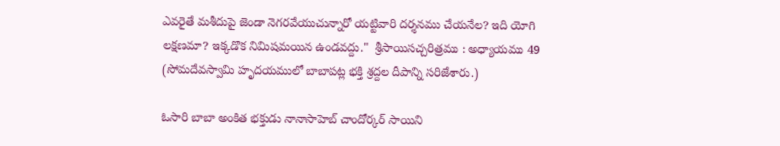ఎవరైతే మశీదుపై జెండా నెగరవేయుచున్నారో యట్టివారి దర్శనము చేయనేల? ఇది యోగి లక్షణమా? ఇక్కడొక నిమిషమయిన ఉండవద్దు."  శ్రీసాయిసచ్చరిత్రము : అధ్యాయము 49
(సోమదేవస్వామి హృదయములో బాబాపట్ల భక్తి శ్రద్దల దీపాన్ని సరిజేశారు.)

ఓసారి బాబా అంకిత భక్తుడు నానాసాహెబ్ చాందోర్కర్ సాయిని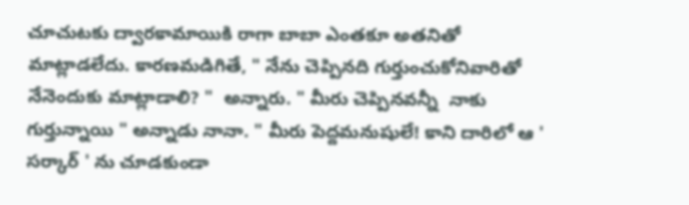చూచుటకు ద్వారకామాయికి రాగా బాబా ఎంతకూ అతనితో మాట్లాడలేదు. కారణమడిగితే, " నేను చెప్పినది గుర్తుంచుకోనివారితో నేనెందుకు మాట్లాడాలి? "  అన్నారు. " మీరు చెప్పినవన్నీ  నాకు గుర్తున్నాయి " అన్నాడు నానా. " మీరు పెద్దమనుషులే! కాని దారిలో ఆ ' సర్కార్ ' ను చూడకుండా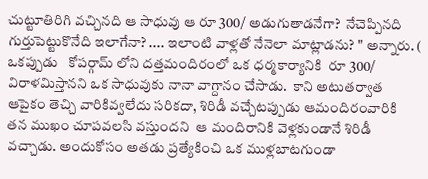చుట్టూతిరిగి వచ్చినది ఆ సాధువు ఆ రూ 300/ అడుగుతాడనేగా?  నేచెప్పినది గుర్తుపెట్టుకొనేది ఇలాగేనా? .... ఇలాంటి వాళ్లతో నేనెలా మాట్లాడను? " అన్నారు. ( ఒకప్పుడు   కోపర్గామ్ లోని దత్తమందిరంలో ఒక ధర్మకార్యానికి  రూ 300/ విరాళమిస్తానని ఒక సాధువుకు నానా వాగ్దానం చేసాడు.  కాని అటుతర్వాత ఆపైకం తెచ్చి వారికివ్వలేదు సరికదా, శిరిడీ వచ్చేటప్పుడు ఆమందిరంవారికి  తన ముఖం చూపవలసి వస్తుందని  ఆ మందిరానికి వెళ్లకుండానే శిరిడీ వచ్చాడు. అందుకోసం అతడు ప్రత్యేకించి ఒక ముళ్లబాటగుండా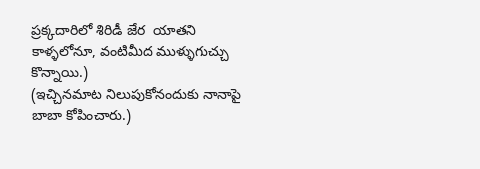ప్రక్కదారిలో శిరిడీ జేర  యాతని కాళ్ళలోనూ, వంటిమీద ముళ్ళుగుచ్చు కొన్నాయి.)
(ఇచ్చినమాట నిలుపుకోనందుకు నానాపై బాబా కోపించారు.)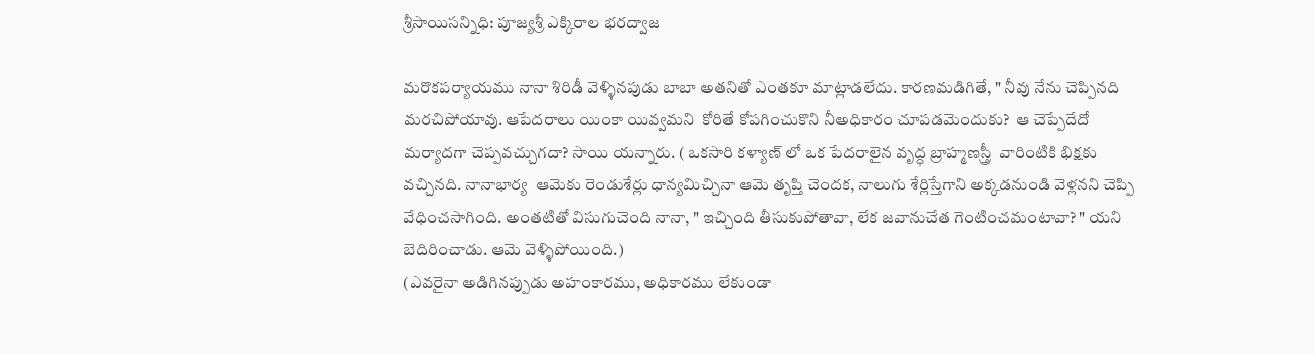శ్రీసాయిసన్నిధి: పూజ్యశ్రీ ఎక్కిరాల భరద్వాజ

మరొకపర్యాయము నానా శిరిడీ వెళ్ళినపుడు బాబా అతనితో ఎంతకూ మాట్లాడలేదు. కారణమడిగితే, " నీవు నేను చెప్పినది మరచిపోయావు. ఆపేదరాలు యింకా యివ్వమని  కోరితే కోపగించుకొని నీఅధికారం చూపడమెందుకు?  ఆ చెప్పేదేదో మర్యాదగా చెప్పవచ్చుగదా? సాయి యన్నారు. ( ఒకసారి కళ్యాణ్ లో ఒక పేదరాలైన వృద్ధ బ్రాహ్మణస్త్రీ  వారింటికి భిక్షకు వచ్చినది. నానాభార్య  ఆమెకు రెండుశేర్లు ధాన్యమిచ్చినా ఆమె తృప్తి చెందక, నాలుగు శేర్లిస్తేగాని అక్కడనుండి వెళ్లనని చెప్పి వేధించసాగింది. అంతటితో విసుగుచెంది నానా, " ఇచ్చింది తీసుకుపోతావా, లేక జవానుచేత గెంటించమంటావా? " యని బెదిరించాడు. ఆమె వెళ్ళిపోయింది.)
(ఎవరైనా అడిగినప్పుడు అహంకారము, అధికారము లేకుండా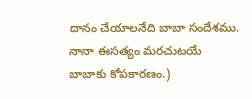దానం చేయాలనేది బాబా సందేశము. నానా ఈసత్యం మరచుటయే బాబాకు కోపకారణం.)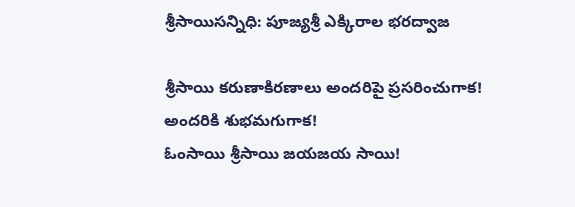శ్రీసాయిసన్నిధి: పూజ్యశ్రీ ఎక్కిరాల భరద్వాజ

శ్రీసాయి కరుణాకిరణాలు అందరిపై ప్రసరించుగాక!
అందరికి శుభమగుగాక!
ఓంసాయి శ్రీసాయి జయజయ సాయి!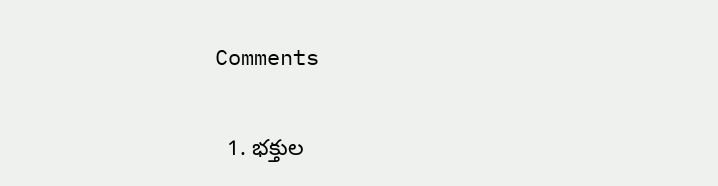Comments

  1. భక్తుల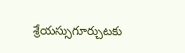శ్రేయస్సుగూర్చుటకు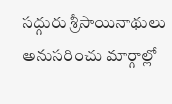సద్గురు శ్రీసాయినాథులు అనుసరించు మార్గాల్లో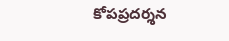కోపప్రదర్శన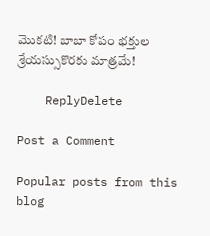మొకటి! బాబా కోపం భక్తుల శ్రేయస్సుకొరకు మాత్రమే!

    ReplyDelete

Post a Comment

Popular posts from this blog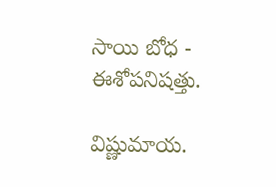సాయి బోధ - ఈశోపనిషత్తు.

విష్ణుమాయ.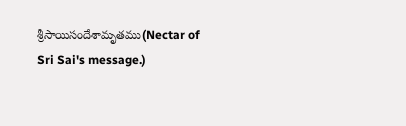శ్రీసాయిసందేశామృతము(Nectar of Sri Sai's message.)